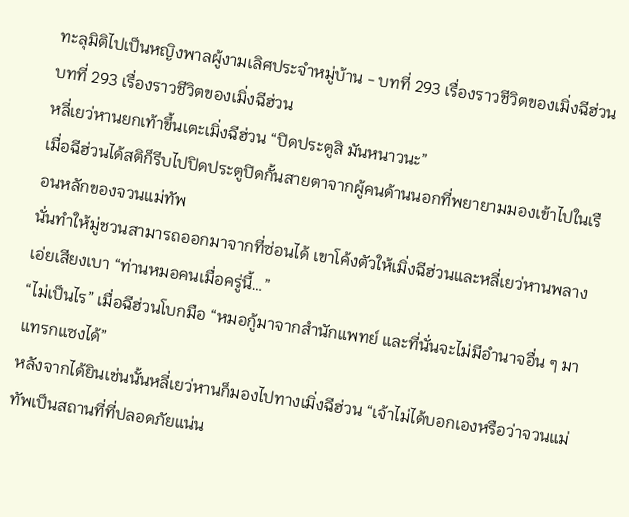ทะลุมิติไปเป็นหญิงพาลผู้งามเลิศประจำหมู่บ้าน - บทที่ 293 เรื่องราวชีวิตของเมิ่งฉีฮ่วน
บทที่ 293 เรื่องราวชีวิตของเมิ่งฉีฮ่วน
หลี่เยว่หานยกเท้าขึ้นเตะเมิ่งฉีฮ่วน “ปิดประตูสิ มันหนาวนะ”
เมื่อฉีฮ่วนได้สติก็รีบไปปิดประตูปิดกั้นสายตาจากผู้คนด้านนอกที่พยายามมองเข้าไปในเรือนหลักของจวนแม่ทัพ
นั่นทำให้มู่ชวนสามารถออกมาจากที่ซ่อนได้ เขาโค้งตัวให้เมิ่งฉีฮ่วนและหลี่เยว่หานพลางเอ่ยเสียงเบา “ท่านหมอคนเมื่อครู่นี้…”
“ไม่เป็นไร” เมื่อฉีฮ่วนโบกมือ “หมอกู้มาจากสำนักแพทย์ และที่นั่นจะไม่มีอำนาจอื่น ๆ มาแทรกแซงได้”
หลังจากได้ยินเช่นนั้นหลี่เยว่หานก็มองไปทางเมิ่งฉีฮ่วน “เจ้าไม่ได้บอกเองหรือว่าจวนแม่ทัพเป็นสถานที่ที่ปลอดภัยแน่น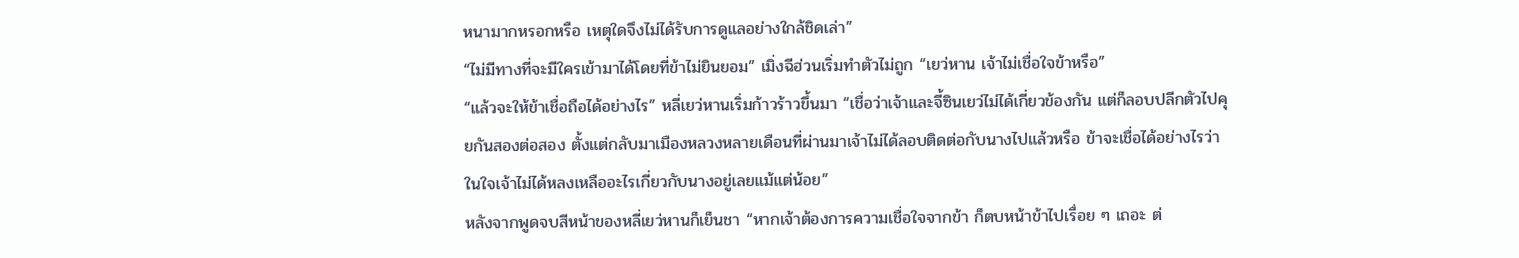หนามากหรอกหรือ เหตุใดจึงไม่ได้รับการดูแลอย่างใกล้ชิดเล่า”
“ไม่มีทางที่จะมีใครเข้ามาได้โดยที่ข้าไม่ยินยอม” เมิ่งฉีฮ่วนเริ่มทำตัวไม่ถูก “เยว่หาน เจ้าไม่เชื่อใจข้าหรือ”
“แล้วจะให้ข้าเชื่อถือได้อย่างไร” หลี่เยว่หานเริ่มก้าวร้าวขึ้นมา “เชื่อว่าเจ้าและจี้ซินเยว่ไม่ได้เกี่ยวข้องกัน แต่ก็ลอบปลีกตัวไปคุยกันสองต่อสอง ตั้งแต่กลับมาเมืองหลวงหลายเดือนที่ผ่านมาเจ้าไม่ได้ลอบติดต่อกับนางไปแล้วหรือ ข้าจะเชื่อได้อย่างไรว่าในใจเจ้าไม่ได้หลงเหลืออะไรเกี่ยวกับนางอยู่เลยแม้แต่น้อย”
หลังจากพูดจบสีหน้าของหลี่เยว่หานก็เย็นชา “หากเจ้าต้องการความเชื่อใจจากข้า ก็ตบหน้าข้าไปเรื่อย ๆ เถอะ ต่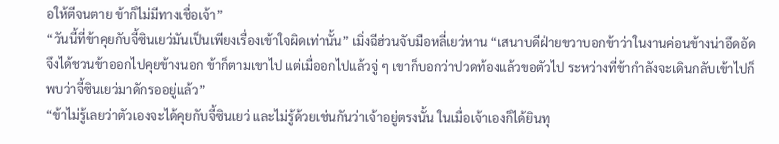อให้ตีจนตาย ข้าก็ไม่มีทางเชื่อเจ้า”
“วันนี้ที่ข้าคุยกับจี้ซินเยว่มันเป็นเพียงเรื่องเข้าใจผิดเท่านั้น” เมิ่งฉีฮ่วนจับมือหลี่เยว่หาน “เสนาบดีฝ่ายขวาบอกข้าว่าในงานค่อนข้างน่าอึดอัด จึงได้ชวนข้าออกไปคุยข้างนอก ข้าก็ตามเขาไป แต่เมื่ออกไปแล้วจู่ ๆ เขาก็บอกว่าปวดท้องแล้วขอตัวไป ระหว่างที่ข้ากำลังจะเดินกลับเข้าไปก็พบว่าจี้ซินเยว่มาดักรออยู่แล้ว”
“ข้าไม่รู้เลยว่าตัวเองจะได้คุยกับจี้ซินเยว่ และไม่รู้ด้วยเช่นกันว่าเจ้าอยู่ตรงนั้น ในเมื่อเจ้าเองก็ได้ยินทุ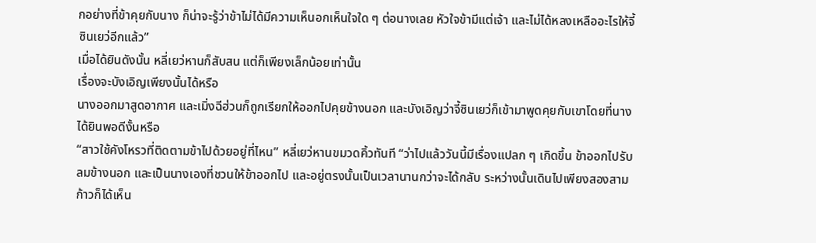กอย่างที่ข้าคุยกับนาง ก็น่าจะรู้ว่าข้าไม่ได้มีความเห็นอกเห็นใจใด ๆ ต่อนางเลย หัวใจข้ามีแต่เจ้า และไม่ได้หลงเหลืออะไรให้จี้ซินเยว่อีกแล้ว”
เมื่อได้ยินดังนั้น หลี่เยว่หานก็สับสน แต่ก็เพียงเล็กน้อยเท่านั้น
เรื่องจะบังเอิญเพียงนั้นได้หรือ
นางออกมาสูดอากาศ และเมิ่งฉีฮ่วนก็ถูกเรียกให้ออกไปคุยข้างนอก และบังเอิญว่าจี้ซินเยว่ก็เข้ามาพูดคุยกับเขาโดยที่นางได้ยินพอดีงั้นหรือ
“สาวใช้คังโหรวที่ติดตามข้าไปด้วยอยู่ที่ไหน” หลี่เยว่หานขมวดคิ้วทันที “ว่าไปแล้ววันนี้มีเรื่องแปลก ๆ เกิดขึ้น ข้าออกไปรับลมข้างนอก และเป็นนางเองที่ชวนให้ข้าออกไป และอยู่ตรงนั้นเป็นเวลานานกว่าจะได้กลับ ระหว่างนั้นเดินไปเพียงสองสามก้าวก็ได้เห็น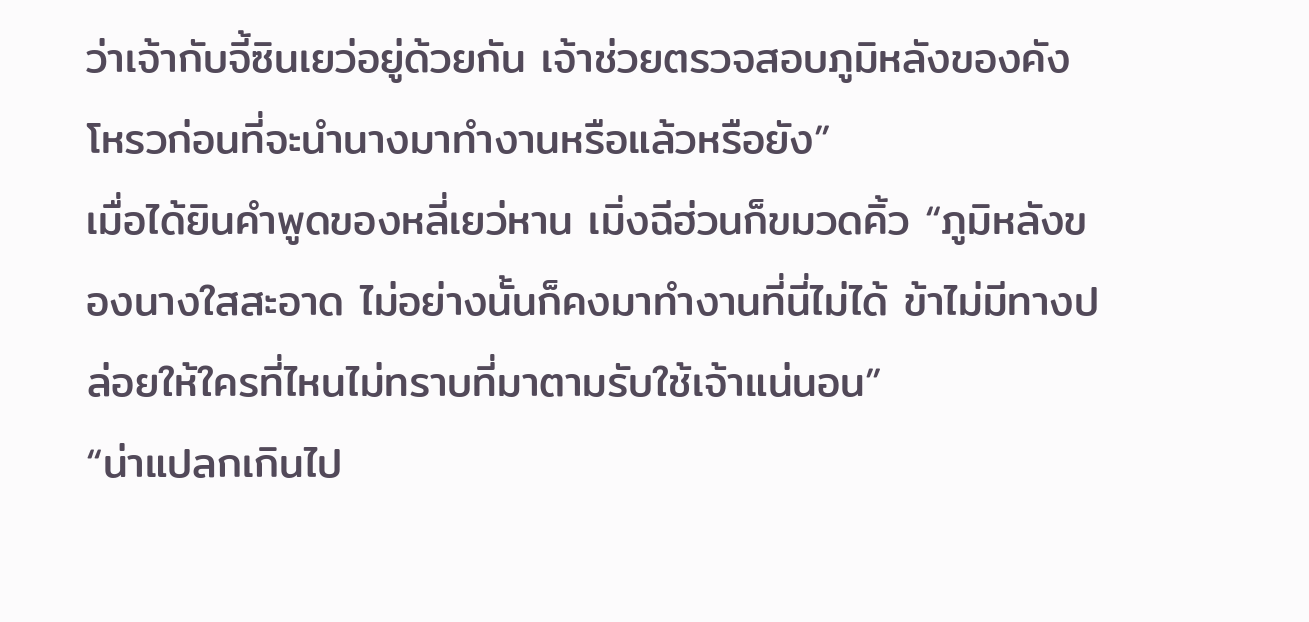ว่าเจ้ากับจี้ซินเยว่อยู่ด้วยกัน เจ้าช่วยตรวจสอบภูมิหลังของคังโหรวก่อนที่จะนำนางมาทำงานหรือแล้วหรือยัง”
เมื่อได้ยินคำพูดของหลี่เยว่หาน เมิ่งฉีฮ่วนก็ขมวดคิ้ว “ภูมิหลังของนางใสสะอาด ไม่อย่างนั้นก็คงมาทำงานที่นี่ไม่ได้ ข้าไม่มีทางปล่อยให้ใครที่ไหนไม่ทราบที่มาตามรับใช้เจ้าแน่นอน”
“น่าแปลกเกินไป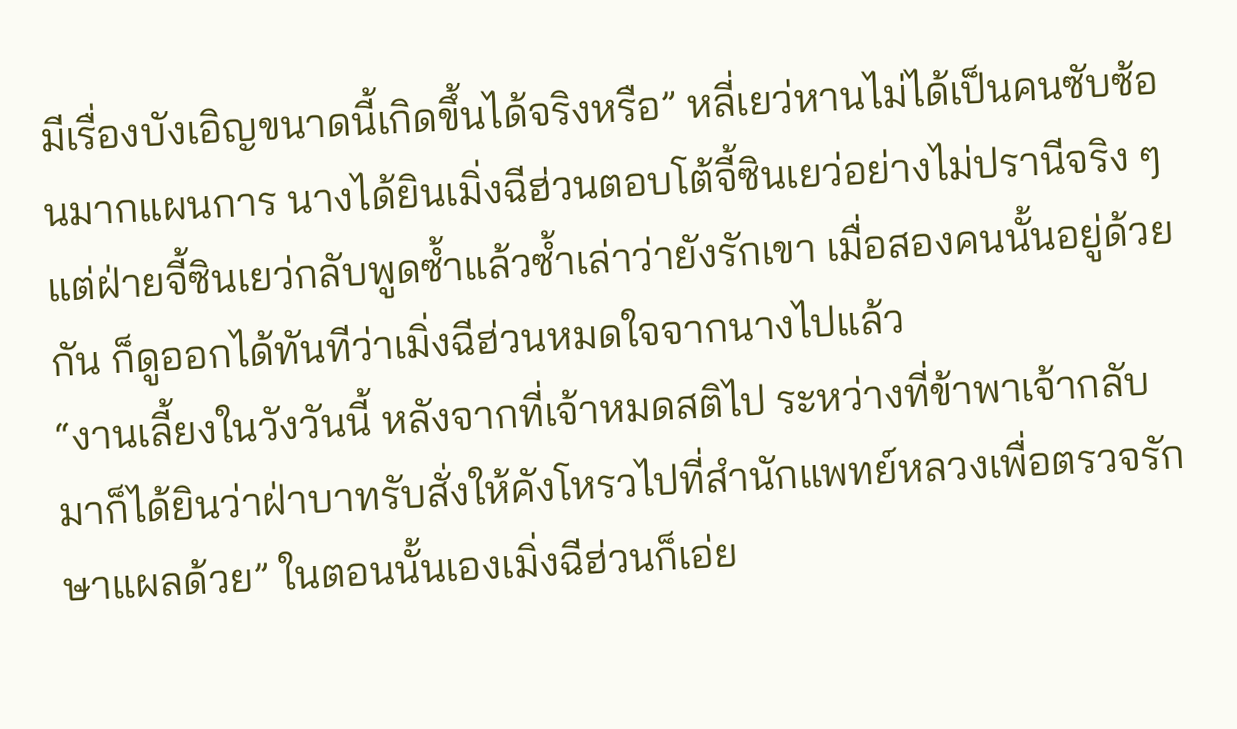มีเรื่องบังเอิญขนาดนี้เกิดขึ้นได้จริงหรือ” หลี่เยว่หานไม่ได้เป็นคนซับซ้อนมากแผนการ นางได้ยินเมิ่งฉีฮ่วนตอบโต้จี้ซินเยว่อย่างไม่ปรานีจริง ๆ แต่ฝ่ายจี้ซินเยว่กลับพูดซ้ำแล้วซ้ำเล่าว่ายังรักเขา เมื่อสองคนนั้นอยู่ด้วยกัน ก็ดูออกได้ทันทีว่าเมิ่งฉีฮ่วนหมดใจจากนางไปแล้ว
“งานเลี้ยงในวังวันนี้ หลังจากที่เจ้าหมดสติไป ระหว่างที่ข้าพาเจ้ากลับมาก็ได้ยินว่าฝ่าบาทรับสั่งให้คังโหรวไปที่สำนักแพทย์หลวงเพื่อตรวจรักษาแผลด้วย” ในตอนนั้นเองเมิ่งฉีฮ่วนก็เอ่ย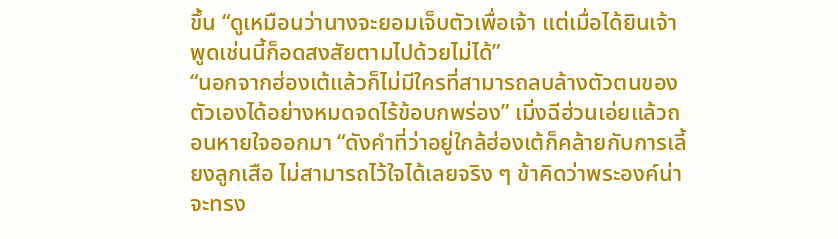ขึ้น “ดูเหมือนว่านางจะยอมเจ็บตัวเพื่อเจ้า แต่เมื่อได้ยินเจ้าพูดเช่นนี้ก็อดสงสัยตามไปด้วยไม่ได้”
“นอกจากฮ่องเต้แล้วก็ไม่มีใครที่สามารถลบล้างตัวตนของตัวเองได้อย่างหมดจดไร้ข้อบกพร่อง” เมิ่งฉีฮ่วนเอ่ยแล้วถอนหายใจออกมา “ดังคำที่ว่าอยู่ใกล้ฮ่องเต้ก็คล้ายกับการเลี้ยงลูกเสือ ไม่สามารถไว้ใจได้เลยจริง ๆ ข้าคิดว่าพระองค์น่าจะทรง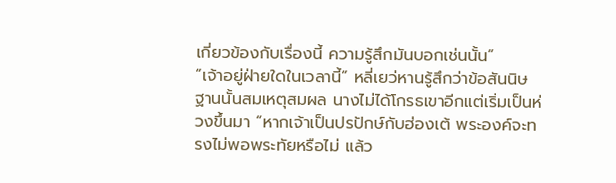เกี่ยวข้องกับเรื่องนี้ ความรู้สึกมันบอกเช่นนั้น”
“เจ้าอยู่ฝ่ายใดในเวลานี้” หลี่เยว่หานรู้สึกว่าข้อสันนิษฐานนั้นสมเหตุสมผล นางไม่ได้โกรธเขาอีกแต่เริ่มเป็นห่วงขึ้นมา “หากเจ้าเป็นปรปักษ์กับฮ่องเต้ พระองค์จะทรงไม่พอพระทัยหรือไม่ แล้ว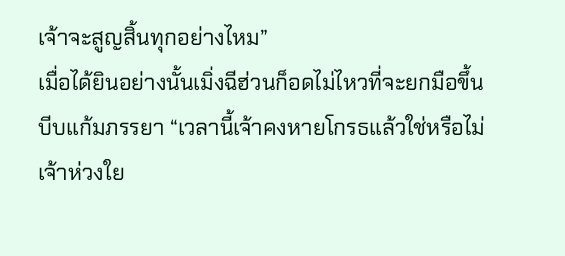เจ้าจะสูญสิ้นทุกอย่างไหม”
เมื่อได้ยินอย่างนั้นเมิ่งฉีฮ่วนก็อดไม่ไหวที่จะยกมือขึ้นบีบแก้มภรรยา “เวลานี้เจ้าคงหายโกรธแล้วใช่หรือไม่ เจ้าห่วงใย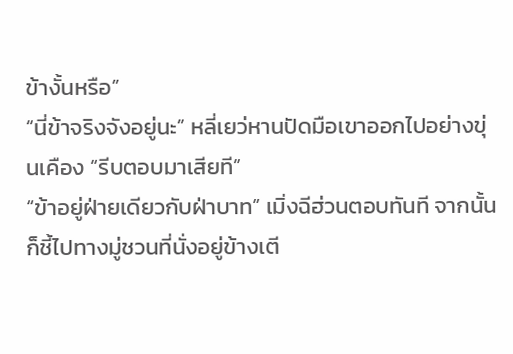ข้างั้นหรือ”
“นี่ข้าจริงจังอยู่นะ” หลี่เยว่หานปัดมือเขาออกไปอย่างขุ่นเคือง “รีบตอบมาเสียที”
“ข้าอยู่ฝ่ายเดียวกับฝ่าบาท” เมิ่งฉีฮ่วนตอบทันที จากนั้นก็ชี้ไปทางมู่ชวนที่นั่งอยู่ข้างเตี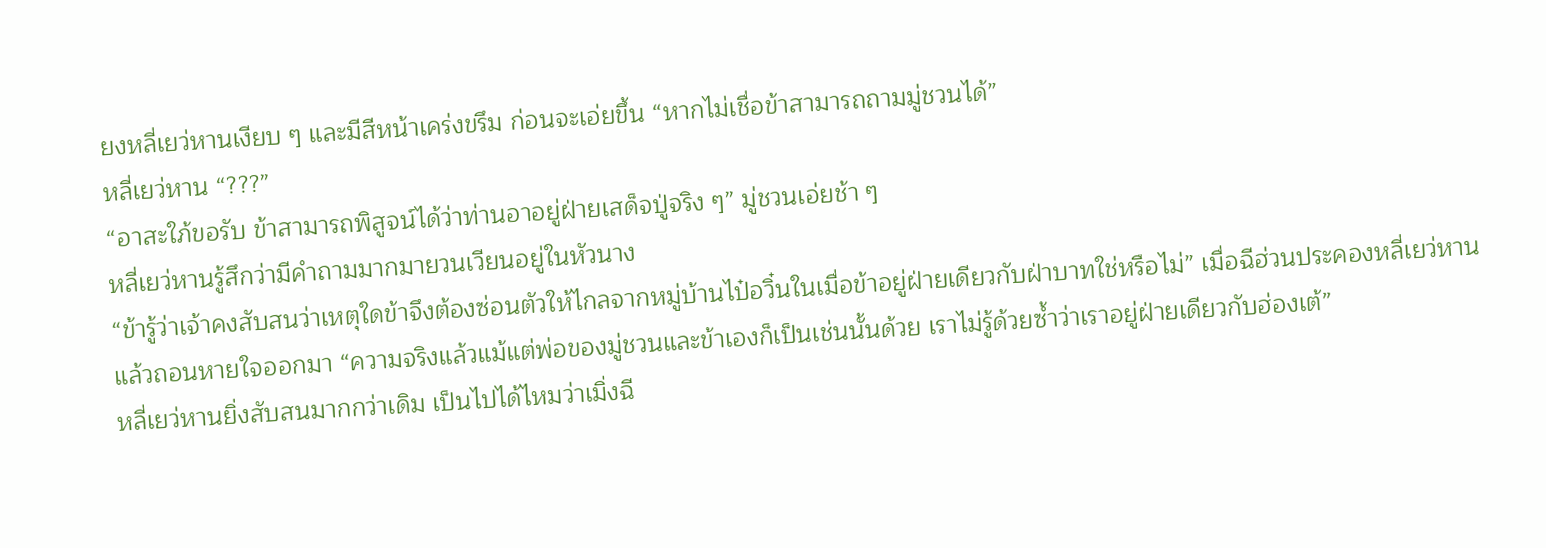ยงหลี่เยว่หานเงียบ ๆ และมีสีหน้าเคร่งขรึม ก่อนจะเอ่ยขึ้น “หากไม่เชื่อข้าสามารถถามมู่ชวนได้”
หลี่เยว่หาน “???”
“อาสะใภ้ขอรับ ข้าสามารถพิสูจน์ได้ว่าท่านอาอยู่ฝ่ายเสด็จปู่จริง ๆ” มู่ชวนเอ่ยช้า ๆ
หลี่เยว่หานรู้สึกว่ามีคำถามมากมายวนเวียนอยู่ในหัวนาง
“ข้ารู้ว่าเจ้าคงสับสนว่าเหตุใดข้าจึงต้องซ่อนตัวให้ไกลจากหมู่บ้านไป๋อวิ๋นในเมื่อข้าอยู่ฝ่ายเดียวกับฝ่าบาทใช่หรือไม่” เมื่อฉีฮ่วนประคองหลี่เยว่หานแล้วถอนหายใจออกมา “ความจริงแล้วแม้แต่พ่อของมู่ชวนและข้าเองก็เป็นเช่นนั้นด้วย เราไม่รู้ด้วยซ้ำว่าเราอยู่ฝ่ายเดียวกับฮ่องเต้”
หลี่เยว่หานยิ่งสับสนมากกว่าเดิม เป็นไปได้ไหมว่าเมิ่งฉี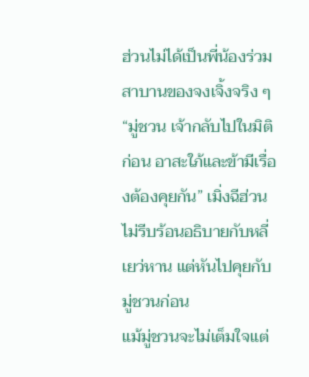ฮ่วนไม่ได้เป็นพี่น้องร่วมสาบานของจงเจิ้งจริง ๆ
“มู่ชวน เจ้ากลับไปในมิติก่อน อาสะใภ้และข้ามีเรื่องต้องคุยกัน” เมิ่งฉีฮ่วนไม่รีบร้อนอธิบายกับหลี่เยว่หาน แต่หันไปคุยกับมู่ชวนก่อน
แม้มู่ชวนจะไม่เต็มใจแต่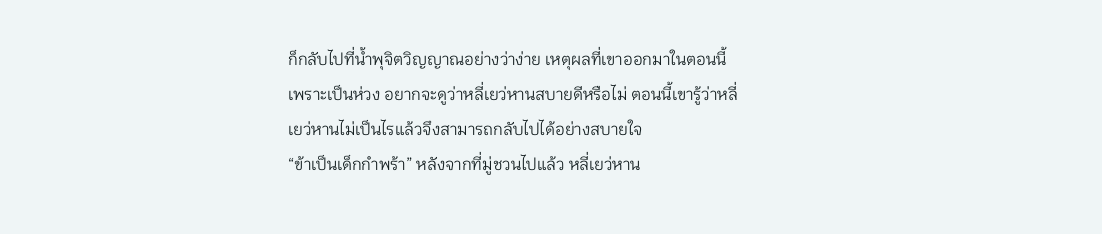ก็กลับไปที่น้ำพุจิตวิญญาณอย่างว่าง่าย เหตุผลที่เขาออกมาในตอนนี้เพราะเป็นห่วง อยากจะดูว่าหลี่เยว่หานสบายดีหรือไม่ ตอนนี้เขารู้ว่าหลี่เยว่หานไม่เป็นไรแล้วจึงสามารถกลับไปได้อย่างสบายใจ
“ข้าเป็นเด็กกำพร้า” หลังจากที่มู่ชวนไปแล้ว หลี่เยว่หาน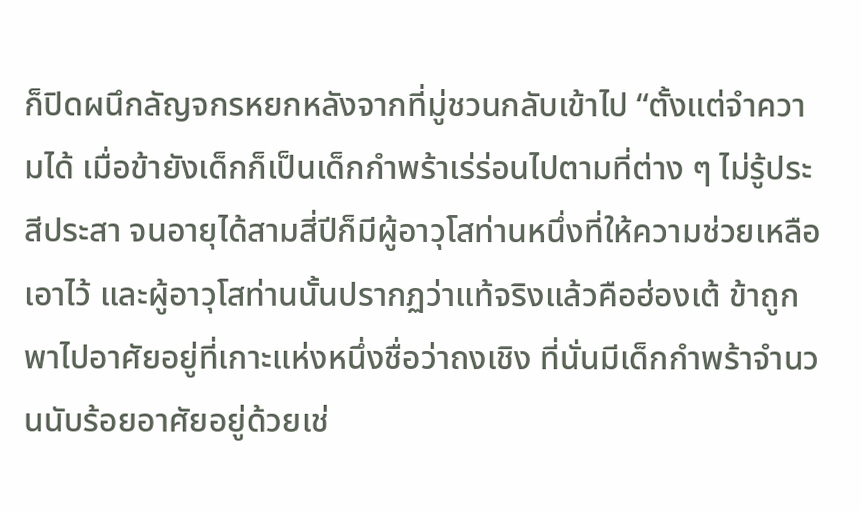ก็ปิดผนึกลัญจกรหยกหลังจากที่มู่ชวนกลับเข้าไป “ตั้งแต่จำความได้ เมื่อข้ายังเด็กก็เป็นเด็กกำพร้าเร่ร่อนไปตามที่ต่าง ๆ ไม่รู้ประสีประสา จนอายุได้สามสี่ปีก็มีผู้อาวุโสท่านหนึ่งที่ให้ความช่วยเหลือเอาไว้ และผู้อาวุโสท่านนั้นปรากฏว่าแท้จริงแล้วคือฮ่องเต้ ข้าถูกพาไปอาศัยอยู่ที่เกาะแห่งหนึ่งชื่อว่าถงเชิง ที่นั่นมีเด็กกำพร้าจำนวนนับร้อยอาศัยอยู่ด้วยเช่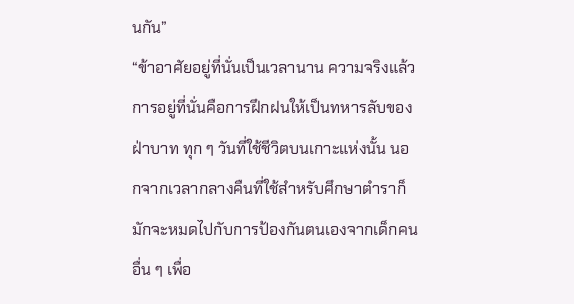นกัน”
“ข้าอาศัยอยู่ที่นั่นเป็นเวลานาน ความจริงแล้วการอยู่ที่นั่นคือการฝึกฝนให้เป็นทหารลับของฝ่าบาท ทุก ๆ วันที่ใช้ชีวิตบนเกาะแห่งนั้น นอกจากเวลากลางคืนที่ใช้สำหรับศึกษาตำราก็มักจะหมดไปกับการป้องกันตนเองจากเด็กคนอื่น ๆ เพื่อ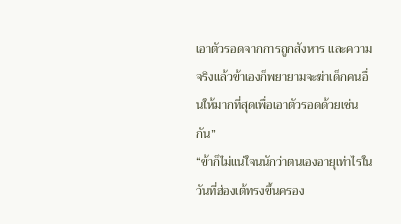เอาตัวรอดจากการถูกสังหาร และความจริงแล้วข้าเองก็พยายามจะฆ่าเด็กคนอื่นให้มากที่สุดเพื่อเอาตัวรอดด้วยเช่นกัน”
“ข้าก็ไม่แน่ใจนนักว่าตนเองอายุเท่าไรในวันที่ฮ่องเต้ทรงขึ้นครอง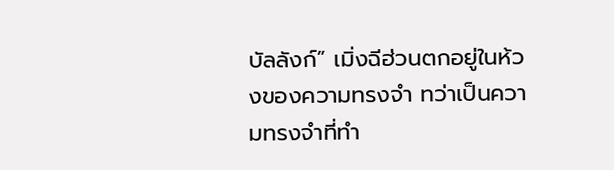บัลลังก์” เมิ่งฉีฮ่วนตกอยู่ในห้วงของความทรงจำ ทว่าเป็นความทรงจำที่ทำ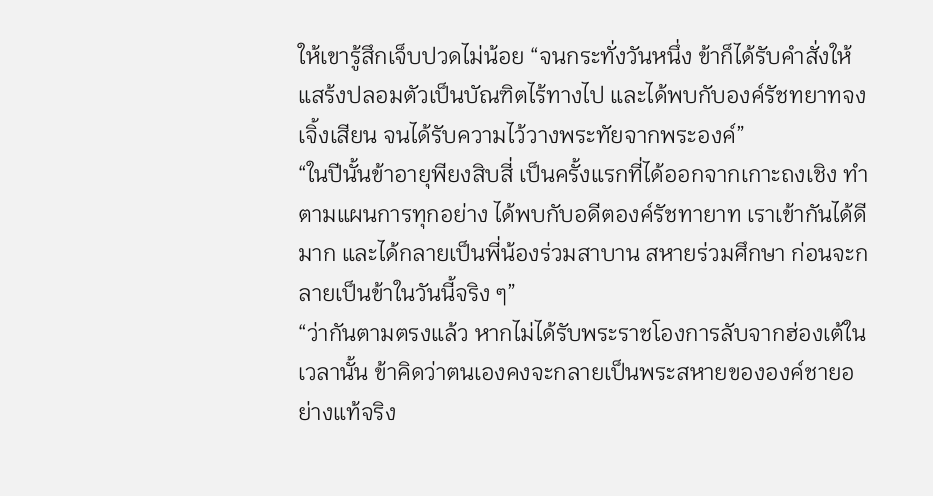ให้เขารู้สึกเจ็บปวดไม่น้อย “จนกระทั่งวันหนึ่ง ข้าก็ได้รับคำสั่งให้แสร้งปลอมตัวเป็นบัณฑิตไร้ทางไป และได้พบกับองค์รัชทยาทจงเจิ้งเสียน จนได้รับความไว้วางพระทัยจากพระองค์”
“ในปีนั้นข้าอายุพียงสิบสี่ เป็นครั้งแรกที่ได้ออกจากเกาะถงเชิง ทำตามแผนการทุกอย่าง ได้พบกับอดีตองค์รัชทายาท เราเข้ากันได้ดีมาก และได้กลายเป็นพี่น้องร่วมสาบาน สหายร่วมศึกษา ก่อนจะกลายเป็นข้าในวันนี้จริง ๆ”
“ว่ากันตามตรงแล้ว หากไม่ได้รับพระราชโองการลับจากฮ่องเต้ในเวลานั้น ข้าคิดว่าตนเองคงจะกลายเป็นพระสหายขององค์ชายอย่างแท้จริง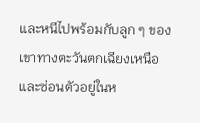และหนีไปพร้อมกับลูก ๆ ของเขาทางตะวันตกเฉียงเหนือ และซ่อนตัวอยู่ในห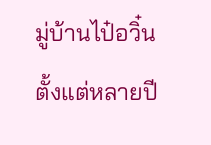มู่บ้านไป๋อวิ๋นตั้งแต่หลายปี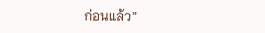ก่อนแล้ว”